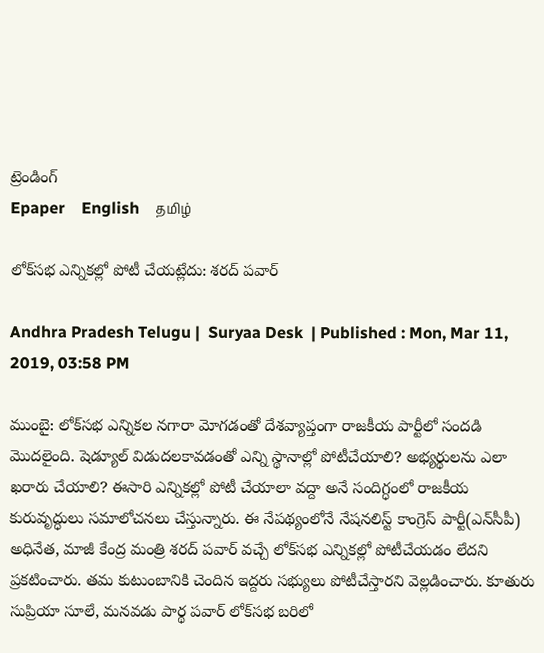ట్రెండింగ్
Epaper    English    தமிழ்

లోక్‌సభ ఎన్నికల్లో పోటీ చేయట్లేదు: శరద్ పవార్

Andhra Pradesh Telugu |  Suryaa Desk  | Published : Mon, Mar 11, 2019, 03:58 PM

ముంబై: లోక్‌సభ ఎన్నికల నగారా మోగడంతో దేశవ్యాప్తంగా రాజకీయ పార్టీలో సందడి మొదలైంది. షెడ్యూల్ విడుదలకావడంతో ఎన్ని స్థానాల్లో పోటీచేయాలి? అభ్యర్థులను ఎలా ఖరారు చేయాలి? ఈసారి ఎన్నికల్లో పోటీ చేయాలా వద్దా అనే సందిగ్ధంలో రాజకీయ కురువృద్ధులు సమాలోచనలు చేస్తున్నారు. ఈ నేపథ్యంలోనే నేషనలిస్ట్ కాంగ్రెస్ పార్టీ(ఎన్‌సీపీ) అధినేత, మాజీ కేంద్ర మంత్రి శరద్ పవార్ వచ్చే లోక్‌సభ ఎన్నికల్లో పోటీచేయడం లేదని ప్రకటించారు. తమ కుటుంబానికి చెందిన ఇద్దరు సభ్యులు పోటీచేస్తారని వెల్లడించారు. కూతురు సుప్రియా సూలే, మనవడు పార్థ పవార్ లోక్‌సభ బరిలో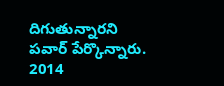దిగుతున్నారని పవార్ పేర్కొన్నారు. 2014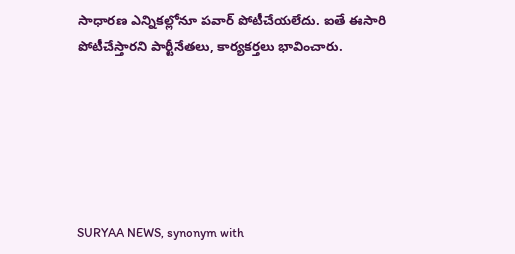సాధారణ ఎన్నికల్లోనూ పవార్ పోటీచేయలేదు. ఐతే ఈసారి పోటీచేస్తారని పార్టీనేతలు, కార్యకర్తలు భావించారు.






SURYAA NEWS, synonym with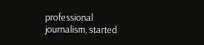professional journalism, started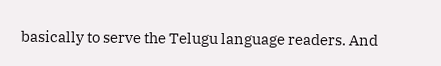basically to serve the Telugu language readers. And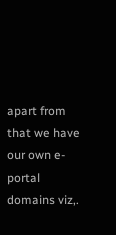apart from that we have our own e-portal domains viz,.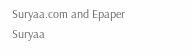Suryaa.com and Epaper Suryaa